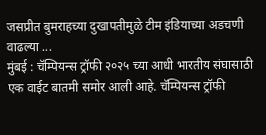जसप्रीत बुमराहच्या दुखापतीमुळे टीम इंडियाच्या अडचणी वाढल्या ...
मुंबई : चॅम्पियन्स ट्रॉफी २०२५ च्या आधी भारतीय संघासाठी एक वाईट बातमी समोर आली आहे. चॅम्पियन्स ट्रॉफी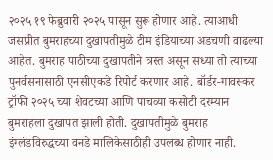२०२५ १९ फेब्रुवारी २०२५ पासून सुरू होणार आहे. त्याआधी जसप्रीत बुमराहच्या दुखापतीमुळे टीम इंडियाच्या अडचणी वाढल्या आहेत. बुमराह पाठीच्या दुखापतीने त्रस्त असून सध्या तो त्याच्या पुनर्वसनासाठी एनसीएकडे रिपोर्ट करणार आहे. बॉर्डर-गावस्कर ट्रॉफी २०२५ च्या शेवटच्या आणि पाचव्या कसोटी दरम्यान बुमराहला दुखापत झाली होती. दुखापतीमुळे बुमराह इंग्लंडविरुद्धच्या वनडे मालिकेसाठीही उपलब्ध होणार नाही.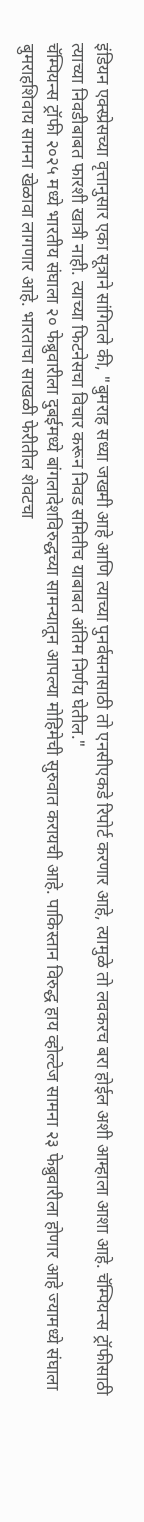इंडियन एक्स्प्रेसच्या वृत्तानुसार एका सूत्राने सांगितले की, "बुमराह सध्या जखमी आहे आणि त्याच्या पुनर्वसनासाठी तो एनसीएकडे रिपोर्ट करणार आहे, त्यामुळे तो लवकरच बरा होईल अशी आम्हाला आशा आहे. चॅम्पियन्स ट्रॉफीसाठी त्याच्या निवडीबाबत फारशी खात्री नाही. त्याच्या फिटनेसचा विचार करून निवड समितीच याबाबत अंतिम निर्णय घेतील."
चॅम्पियन्स ट्रॉफी २०२५ मध्ये भारतीय संघाला २० फेब्रुवारीला दुबईमध्ये बांगलादेशविरुद्धच्या सामन्यातून आपल्या मोहिमेची सुरुवात करायची आहे. पाकिस्तान विरुद्ध हाय व्होल्टेज सामना २३ फेब्रुवारीला होणार आहे ज्यामध्ये संघाला बुमराहशिवाय सामना खेळावा लागणार आहे. भारताचा साखळी फेरीतील शेवटचा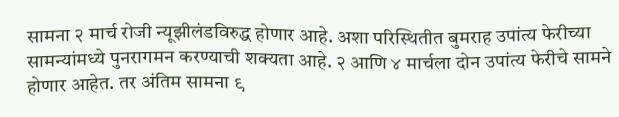सामना २ मार्च रोजी न्यूझीलंडविरुद्ध होणार आहे. अशा परिस्थितीत बुमराह उपांत्य फेरीच्या सामन्यांमध्ये पुनरागमन करण्याची शक्यता आहे. २ आणि ४ मार्चला दोन उपांत्य फेरीचे सामने होणार आहेत. तर अंतिम सामना ९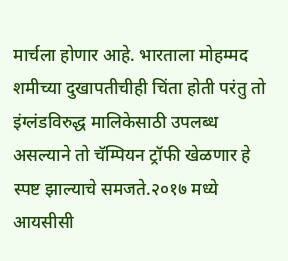मार्चला होणार आहे. भारताला मोहम्मद शमीच्या दुखापतीचीही चिंता होती परंतु तो इंग्लंडविरुद्ध मालिकेसाठी उपलब्ध असल्याने तो चॅम्पियन ट्रॉफी खेळणार हे स्पष्ट झाल्याचे समजते.२०१७ मध्ये आयसीसी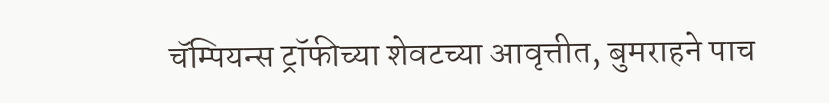चॅम्पियन्स ट्रॉफीच्या शेवटच्या आवृत्तीत, बुमराहने पाच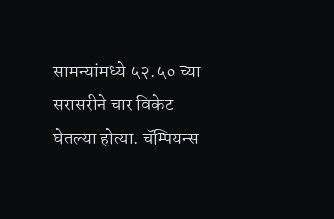सामन्यांमध्ये ५२.५० च्या सरासरीने चार विकेट घेतल्या होत्या. चॅम्पियन्स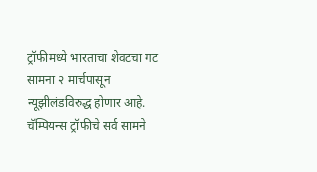ट्रॉफीमध्ये भारताचा शेवटचा गट सामना २ मार्चपासून न्यूझीलंडविरुद्ध होणार आहे. चॅम्पियन्स ट्रॉफीचे सर्व सामने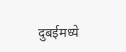दुबईमध्ये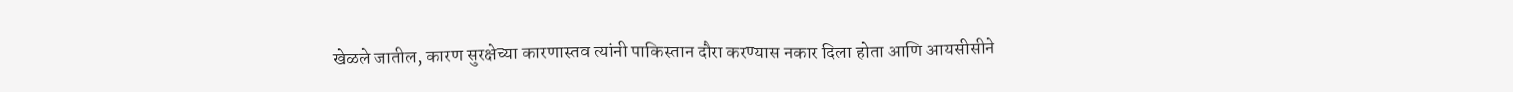खेळले जातील, कारण सुरक्षेच्या कारणास्तव त्यांनी पाकिस्तान दौरा करण्यास नकार दिला होता आणि आयसीसीने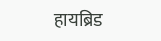हायब्रिड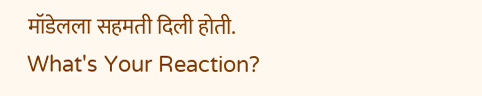मॉडेलला सहमती दिली होती.
What's Your Reaction?